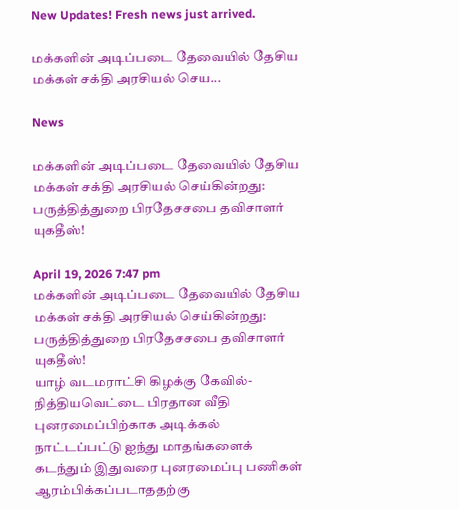New Updates! Fresh news just arrived.

மக்களின் அடிப்படை தேவையில் தேசிய மக்கள் சக்தி அரசியல் செய...

News

மக்களின் அடிப்படை தேவையில் தேசிய மக்கள் சக்தி அரசியல் செய்கின்றது: பருத்தித்துறை பிரதேசசபை தவிசாளர் யுகதீஸ்!

April 19, 2026 7:47 pm
மக்களின் அடிப்படை தேவையில் தேசிய மக்கள் சக்தி அரசியல் செய்கின்றது: பருத்தித்துறை பிரதேசசபை தவிசாளர் யுகதீஸ்!
யாழ் வடமராட்சி கிழக்கு கேவில்-நித்தியவெட்டை பிரதான வீதி புனரமைப்பிற்காக அடிக்கல் நாட்டப்பட்டு ஐந்து மாதங்களைக் கடந்தும் இதுவரை புனரமைப்பு பணிகள் ஆரம்பிக்கப்படாததற்கு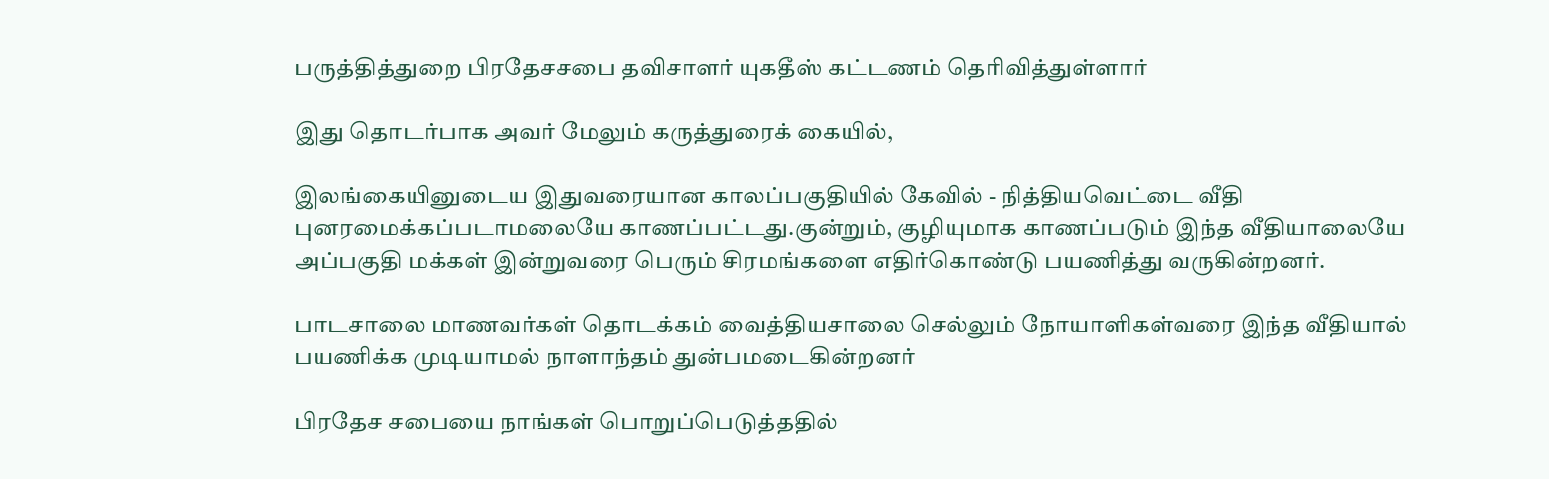பருத்தித்துறை பிரதேசசபை தவிசாளர் யுகதீஸ் கட்டணம் தெரிவித்துள்ளார்

இது தொடர்பாக அவர் மேலும் கருத்துரைக் கையில்,

இலங்கையினுடைய இதுவரையான காலப்பகுதியில் கேவில் - நித்தியவெட்டை வீதி புனரமைக்கப்படாமலையே காணப்பட்டது.குன்றும், குழியுமாக காணப்படும் இந்த வீதியாலையே அப்பகுதி மக்கள் இன்றுவரை பெரும் சிரமங்களை எதிர்கொண்டு பயணித்து வருகின்றனர்.

பாடசாலை மாணவர்கள் தொடக்கம் வைத்தியசாலை செல்லும் நோயாளிகள்வரை இந்த வீதியால் பயணிக்க முடியாமல் நாளாந்தம் துன்பமடைகின்றனர்

பிரதேச சபையை நாங்கள் பொறுப்பெடுத்ததில்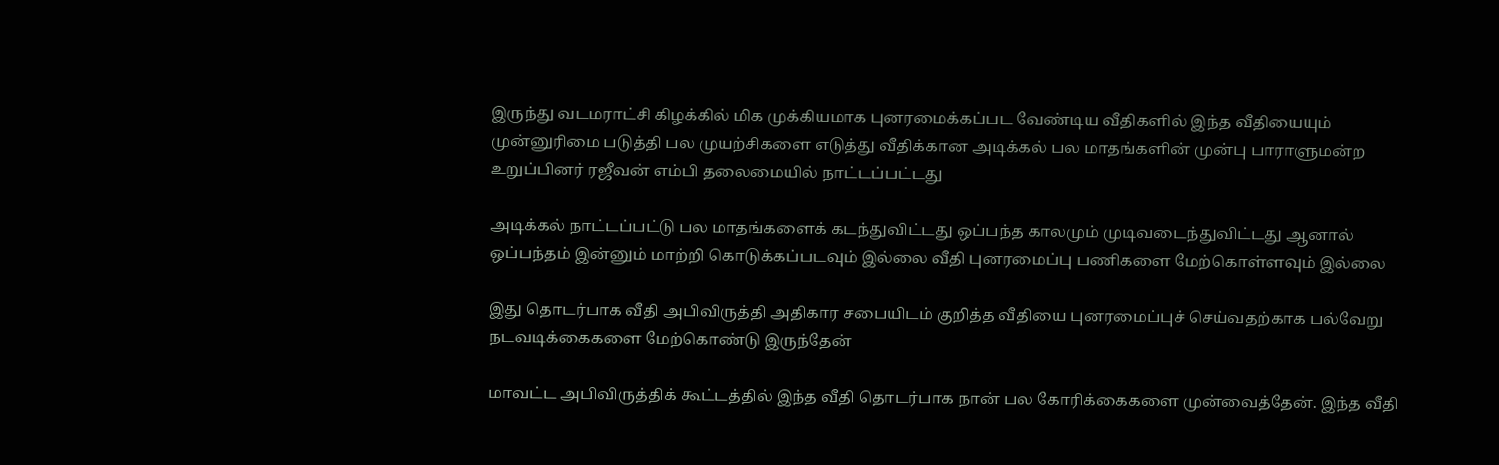இருந்து வடமராட்சி கிழக்கில் மிக முக்கியமாக புனரமைக்கப்பட வேண்டிய வீதிகளில் இந்த வீதியையும் முன்னுரிமை படுத்தி பல முயற்சிகளை எடுத்து வீதிக்கான அடிக்கல் பல மாதங்களின் முன்பு பாராளுமன்ற உறுப்பினர் ரஜீவன் எம்பி தலைமையில் நாட்டப்பட்டது

அடிக்கல் நாட்டப்பட்டு பல மாதங்களைக் கடந்துவிட்டது ஒப்பந்த காலமும் முடிவடைந்துவிட்டது ஆனால் ஒப்பந்தம் இன்னும் மாற்றி கொடுக்கப்படவும் இல்லை வீதி புனரமைப்பு பணிகளை மேற்கொள்ளவும் இல்லை

இது தொடர்பாக வீதி அபிவிருத்தி அதிகார சபையிடம் குறித்த வீதியை புனரமைப்புச் செய்வதற்காக பல்வேறு நடவடிக்கைகளை மேற்கொண்டு இருந்தேன்

மாவட்ட அபிவிருத்திக் கூட்டத்தில் இந்த வீதி தொடர்பாக நான் பல கோரிக்கைகளை முன்வைத்தேன். இந்த வீதி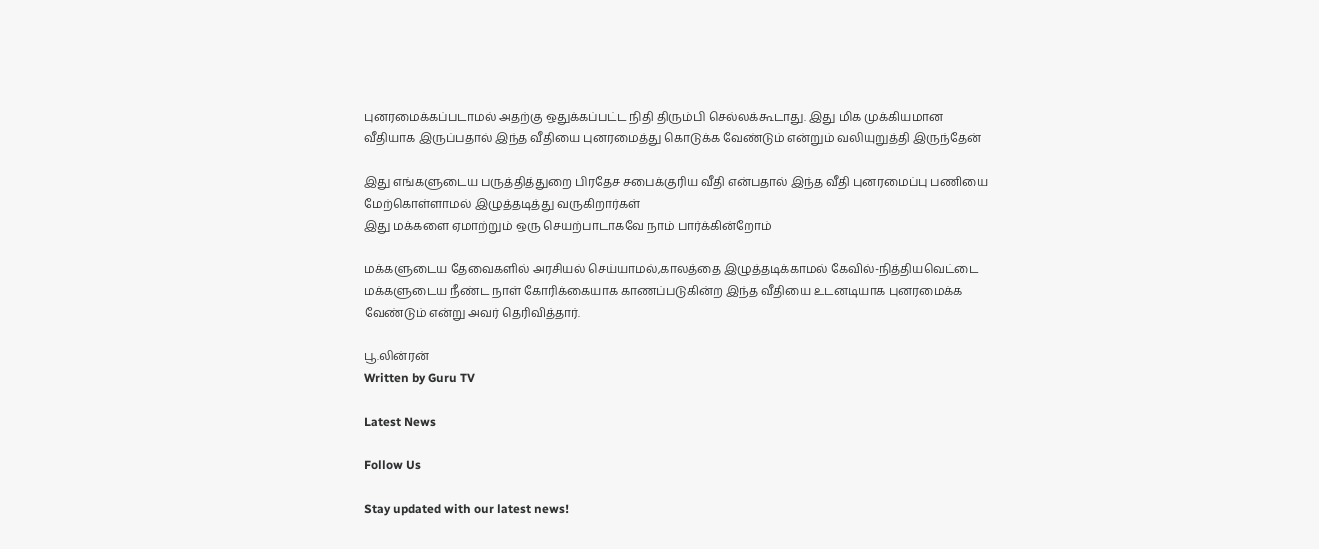புனரமைக்கப்படாமல் அதற்கு ஒதுக்கப்பட்ட நிதி திரும்பி செல்லக்கூடாது. இது மிக முக்கியமான வீதியாக இருப்பதால் இந்த வீதியை புனரமைத்து கொடுக்க வேண்டும் என்றும் வலியுறுத்தி இருந்தேன்

இது எங்களுடைய பருத்தித்துறை பிரதேச சபைக்குரிய வீதி என்பதால் இந்த வீதி புனரமைப்பு பணியை மேற்கொள்ளாமல் இழுத்தடித்து வருகிறார்கள்
இது மக்களை ஏமாற்றும் ஒரு செயற்பாடாகவே நாம் பார்க்கின்றோம்

மக்களுடைய தேவைகளில் அரசியல் செய்யாமல்,காலத்தை இழுத்தடிக்காமல் கேவில்-நித்தியவெட்டை மக்களுடைய நீண்ட நாள் கோரிக்கையாக காணப்படுகின்ற இந்த வீதியை உடனடியாக புனரமைக்க வேண்டும் என்று அவர் தெரிவித்தார்.

பூ.லின்ரன்
Written by Guru TV

Latest News

Follow Us

Stay updated with our latest news!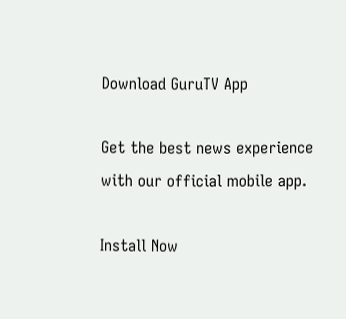Download GuruTV App

Get the best news experience with our official mobile app.

Install Now